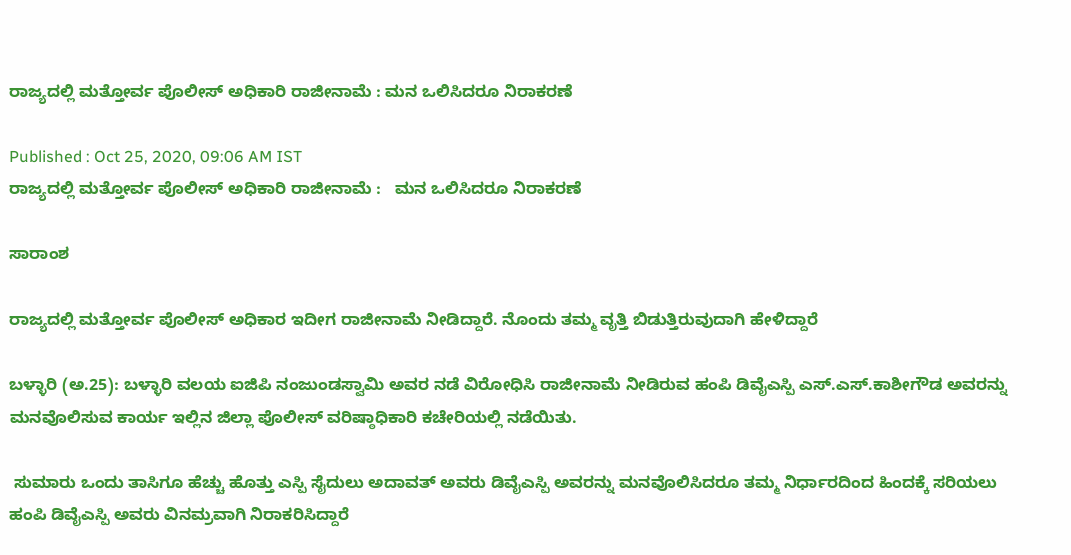ರಾಜ್ಯದಲ್ಲಿ ಮತ್ತೋರ್ವ ಪೊಲೀಸ್ ಅಧಿಕಾರಿ ರಾಜೀನಾಮೆ : ಮನ ಒಲಿಸಿದರೂ ನಿರಾಕರಣೆ

Published : Oct 25, 2020, 09:06 AM IST
ರಾಜ್ಯದಲ್ಲಿ ಮತ್ತೋರ್ವ ಪೊಲೀಸ್ ಅಧಿಕಾರಿ ರಾಜೀನಾಮೆ :   ಮನ ಒಲಿಸಿದರೂ ನಿರಾಕರಣೆ

ಸಾರಾಂಶ

ರಾಜ್ಯದಲ್ಲಿ ಮತ್ತೋರ್ವ ಪೊಲೀಸ್ ಅಧಿಕಾರ ಇದೀಗ ರಾಜೀನಾಮೆ ನೀಡಿದ್ದಾರೆ. ನೊಂದು ತಮ್ಮ ವೃತ್ತಿ ಬಿಡುತ್ತಿರುವುದಾಗಿ ಹೇಳಿದ್ದಾರೆ

ಬಳ್ಳಾರಿ (ಅ.25): ಬಳ್ಳಾರಿ ವಲಯ ಐಜಿಪಿ ನಂಜುಂಡಸ್ವಾಮಿ ಅವರ ನಡೆ ವಿರೋಧಿಸಿ ರಾಜೀನಾಮೆ ನೀಡಿರುವ ಹಂಪಿ ಡಿವೈಎಸ್ಪಿ ಎಸ್‌.ಎಸ್‌.ಕಾಶೀಗೌಡ ಅವರನ್ನು ಮನವೊಲಿಸುವ ಕಾರ್ಯ ಇಲ್ಲಿನ ಜಿಲ್ಲಾ ಪೊಲೀಸ್‌ ವರಿಷ್ಠಾಧಿಕಾರಿ ಕಚೇರಿಯಲ್ಲಿ ನಡೆಯಿತು.

 ಸುಮಾರು ಒಂದು ತಾಸಿಗೂ ಹೆಚ್ಚು ಹೊತ್ತು ಎಸ್ಪಿ ಸೈದುಲು ಅದಾವತ್‌ ಅವರು ಡಿವೈಎಸ್ಪಿ ಅವರನ್ನು ಮನವೊಲಿಸಿದರೂ ತಮ್ಮ ನಿರ್ಧಾರದಿಂದ ಹಿಂದಕ್ಕೆ ಸರಿಯಲು ಹಂಪಿ ಡಿವೈಎಸ್ಪಿ ಅವರು ವಿನಮ್ರವಾಗಿ ನಿರಾಕರಿಸಿದ್ದಾರೆ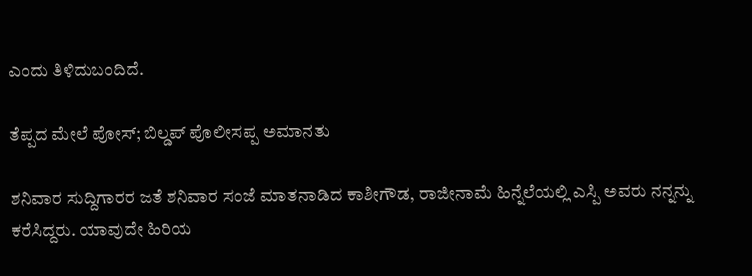ಎಂದು ತಿಳಿದುಬಂದಿದೆ.

ತೆಪ್ಪದ ಮೇಲೆ ಪೋಸ್; ಬಿಲ್ಡಪ್ ಪೊಲೀಸಪ್ಪ ಅಮಾನತು

ಶನಿವಾರ ಸುದ್ದಿಗಾರರ ಜತೆ ಶನಿವಾರ ಸಂಜೆ ಮಾತನಾಡಿದ ಕಾಶೀಗೌಡ, ರಾಜೀನಾಮೆ ಹಿನ್ನೆಲೆಯಲ್ಲಿ ಎಸ್ಪಿ ಅವರು ನನ್ನನ್ನು ಕರೆಸಿದ್ದರು. ಯಾವುದೇ ಹಿರಿಯ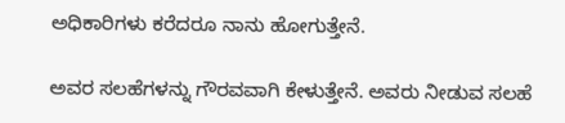ಅಧಿಕಾರಿಗಳು ಕರೆದರೂ ನಾನು ಹೋಗುತ್ತೇನೆ.

ಅವರ ಸಲಹೆಗಳನ್ನು ಗೌರವವಾಗಿ ಕೇಳುತ್ತೇನೆ. ಅವರು ನೀಡುವ ಸಲಹೆ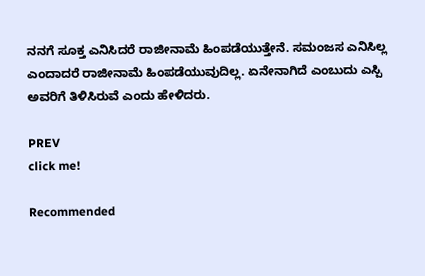ನನಗೆ ಸೂಕ್ತ ಎನಿಸಿದರೆ ರಾಜೀನಾಮೆ ಹಿಂಪಡೆಯುತ್ತೇನೆ. ಸಮಂಜಸ ಎನಿಸಿಲ್ಲ ಎಂದಾದರೆ ರಾಜೀನಾಮೆ ಹಿಂಪಡೆಯುವುದಿಲ್ಲ. ಏನೇನಾಗಿದೆ ಎಂಬುದು ಎಸ್ಪಿ ಅವರಿಗೆ ತಿಳಿಸಿರುವೆ ಎಂದು ಹೇಳಿದರು.

PREV
click me!

Recommended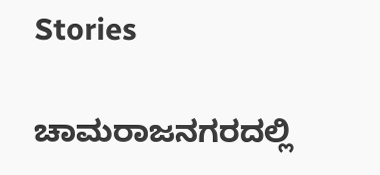Stories

ಚಾಮರಾಜನಗರದಲ್ಲಿ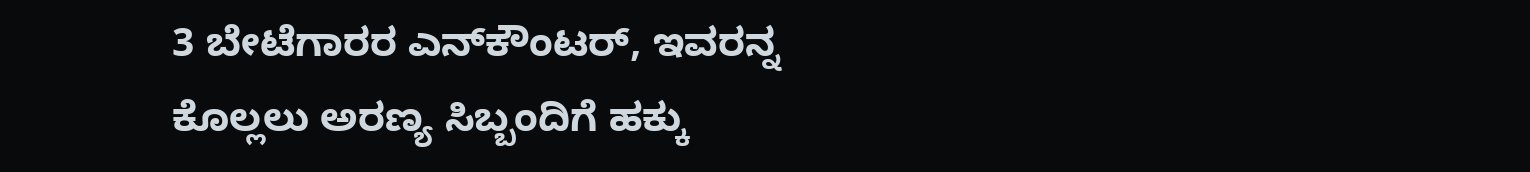3 ಬೇಟೆಗಾರರ ಎನ್‌ಕೌಂಟರ್‌, ಇವರನ್ನ ಕೊಲ್ಲಲು ಅರಣ್ಯ ಸಿಬ್ಬಂದಿಗೆ ಹಕ್ಕು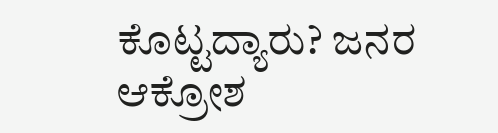ಕೊಟ್ಟದ್ಯಾರು? ಜನರ ಆಕ್ರೋಶ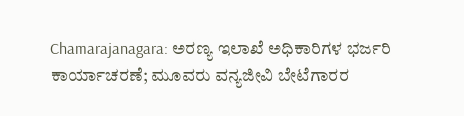Chamarajanagara: ಅರಣ್ಯ ಇಲಾಖೆ ಅಧಿಕಾರಿಗಳ ಭರ್ಜರಿ ಕಾರ್ಯಾಚರಣೆ; ಮೂವರು ವನ್ಯಜೀವಿ ಬೇಟೆಗಾರರ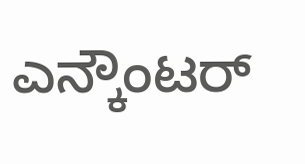ಎನ್ಕೌಂಟರ್